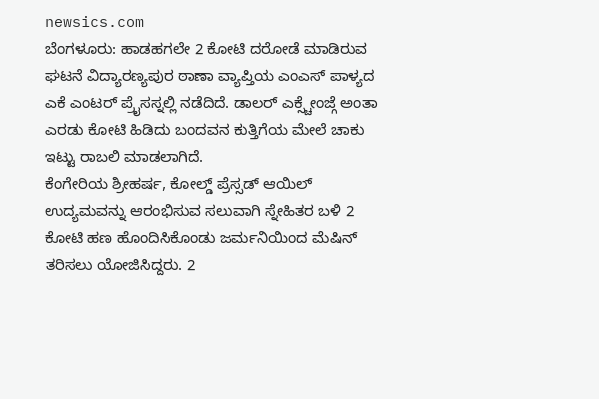newsics.com
ಬೆಂಗಳೂರು: ಹಾಡಹಗಲೇ 2 ಕೋಟಿ ದರೋಡೆ ಮಾಡಿರುವ ಘಟನೆ ವಿದ್ಯಾರಣ್ಯಪುರ ಠಾಣಾ ವ್ಯಾಪ್ತಿಯ ಎಂಎಸ್ ಪಾಳ್ಯದ ಎಕೆ ಎಂಟರ್ ಪ್ರೈಸಸ್ನಲ್ಲಿ ನಡೆದಿದೆ. ಡಾಲರ್ ಎಕ್ಸ್ಚೇಂಜ್ಗೆ ಅಂತಾ ಎರಡು ಕೋಟಿ ಹಿಡಿದು ಬಂದವನ ಕುತ್ತಿಗೆಯ ಮೇಲೆ ಚಾಕು ಇಟ್ಟು ರಾಬಲಿ ಮಾಡಲಾಗಿದೆ.
ಕೆಂಗೇರಿಯ ಶ್ರೀಹರ್ಷ, ಕೋಲ್ಡ್ ಪ್ರೆಸ್ಸಡ್ ಆಯಿಲ್ ಉದ್ಯಮವನ್ನು ಆರಂಭಿಸುವ ಸಲುವಾಗಿ ಸ್ನೇಹಿತರ ಬಳಿ 2 ಕೋಟಿ ಹಣ ಹೊಂದಿಸಿಕೊಂಡು ಜರ್ಮನಿಯಿಂದ ಮೆಷಿನ್ ತರಿಸಲು ಯೋಜಿಸಿದ್ದರು. 2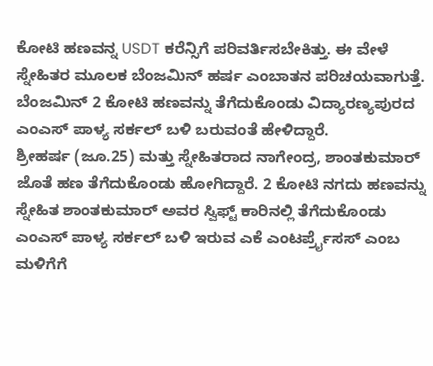ಕೋಟಿ ಹಣವನ್ನ USDT ಕರೆನ್ಸಿಗೆ ಪರಿವರ್ತಿಸಬೇಕಿತ್ತು. ಈ ವೇಳೆ ಸ್ನೇಹಿತರ ಮೂಲಕ ಬೆಂಜಮಿನ್ ಹರ್ಷ ಎಂಬಾತನ ಪರಿಚಯವಾಗುತ್ತೆ. ಬೆಂಜಮಿನ್ 2 ಕೋಟಿ ಹಣವನ್ನು ತೆಗೆದುಕೊಂಡು ವಿದ್ಯಾರಣ್ಯಪುರದ ಎಂಎಸ್ ಪಾಳ್ಯ ಸರ್ಕಲ್ ಬಳಿ ಬರುವಂತೆ ಹೇಳಿದ್ದಾರೆ.
ಶ್ರೀಹರ್ಷ (ಜೂ.25) ಮತ್ತು ಸ್ನೇಹಿತರಾದ ನಾಗೇಂದ್ರ, ಶಾಂತಕುಮಾರ್ ಜೊತೆ ಹಣ ತೆಗೆದುಕೊಂಡು ಹೋಗಿದ್ದಾರೆ. 2 ಕೋಟಿ ನಗದು ಹಣವನ್ನು ಸ್ನೇಹಿತ ಶಾಂತಕುಮಾರ್ ಅವರ ಸ್ವಿಫ್ಟ್ ಕಾರಿನಲ್ಲಿ ತೆಗೆದುಕೊಂಡು ಎಂಎಸ್ ಪಾಳ್ಯ ಸರ್ಕಲ್ ಬಳಿ ಇರುವ ಎಕೆ ಎಂಟರ್ಪ್ರೈಸಸ್ ಎಂಬ ಮಳಿಗೆಗೆ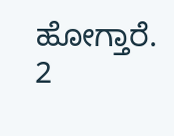ಹೋಗ್ತಾರೆ. 2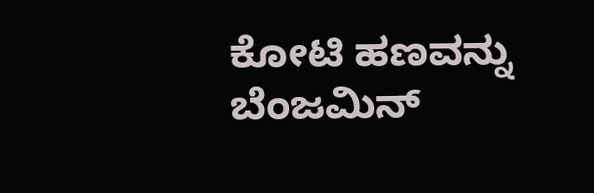ಕೋಟಿ ಹಣವನ್ನು ಬೆಂಜಮಿನ್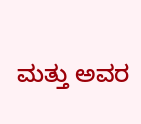ಮತ್ತು ಅವರ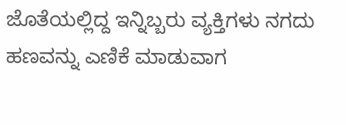ಜೊತೆಯಲ್ಲಿದ್ದ ಇನ್ನಿಬ್ಬರು ವ್ಯಕ್ತಿಗಳು ನಗದು ಹಣವನ್ನು ಎಣಿಕೆ ಮಾಡುವಾಗ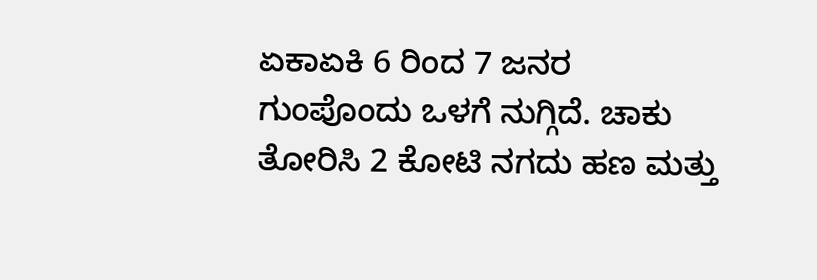ಏಕಾಏಕಿ 6 ರಿಂದ 7 ಜನರ ಗುಂಪೊಂದು ಒಳಗೆ ನುಗ್ಗಿದೆ. ಚಾಕು ತೋರಿಸಿ 2 ಕೋಟಿ ನಗದು ಹಣ ಮತ್ತು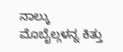ನಾಲ್ಕು ಮೊಬೈಲ್ಗಳನ್ನ ಕಿತ್ತು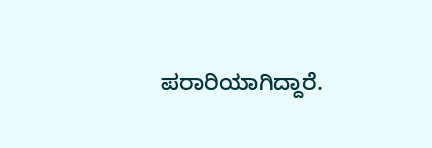ಪರಾರಿಯಾಗಿದ್ದಾರೆ.